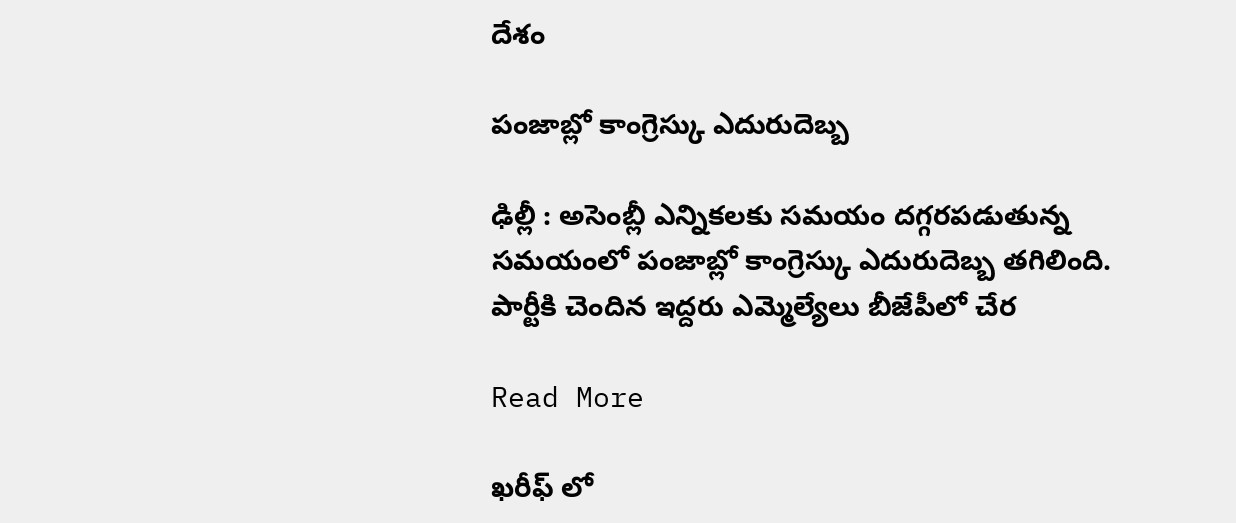దేశం

పంజాబ్లో కాంగ్రెస్కు ఎదురుదెబ్బ

ఢిల్లీ : అసెంబ్లీ ఎన్నికలకు సమయం దగ్గరపడుతున్న సమయంలో పంజాబ్లో కాంగ్రెస్కు ఎదురుదెబ్బ తగిలింది. పార్టీకి చెందిన ఇద్దరు ఎమ్మెల్యేలు బీజేపీలో చేర

Read More

ఖరీఫ్ లో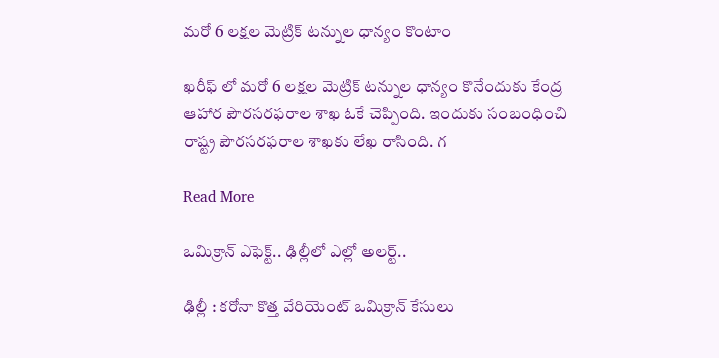మరో 6 లక్షల మెట్రిక్ టన్నుల ధాన్యం కొంటాం

ఖరీఫ్ లో మరో 6 లక్షల మెట్రిక్ టన్నుల ధాన్యం కొనేందుకు కేంద్ర ఆహార పౌరసరఫరాల శాఖ ఓకే చెప్పింది. ఇందుకు సంబంధించి రాష్ట్ర పౌరసరఫరాల శాఖకు లేఖ రాసింది. గ

Read More

ఒమిక్రాన్ ఎఫెక్ట్.. ఢిల్లీలో ఎల్లో అలర్ట్..

ఢిల్లీ : కరోనా కొత్త వేరియెంట్ ఒమిక్రాన్ కేసులు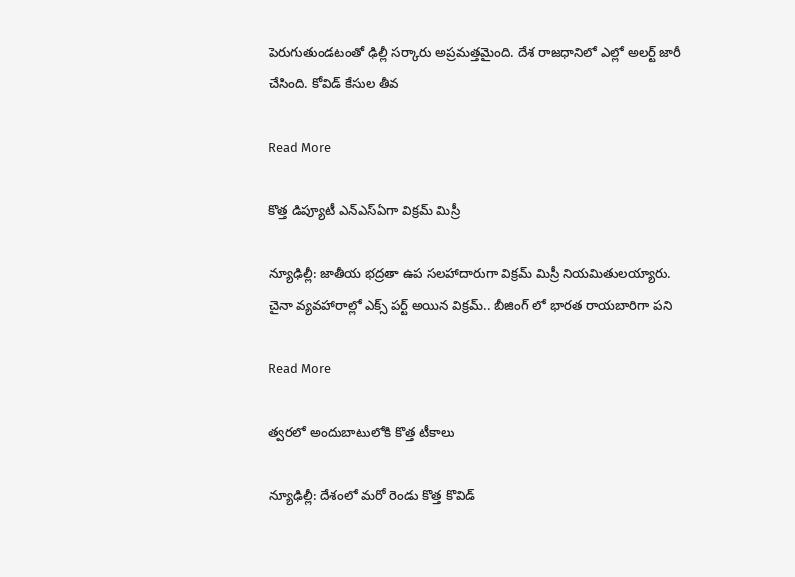పెరుగుతుండటంతో ఢిల్లీ సర్కారు అప్రమత్తమైంది. దేశ రాజధానిలో ఎల్లో అలర్ట్ జారీ చేసింది. కోవిడ్ కేసుల తీవ

Read More

కొత్త డిప్యూటీ ఎన్ఎస్ఏగా విక్రమ్ మిస్రీ

న్యూఢిల్లీ: జాతీయ భద్రతా ఉప సలహాదారుగా విక్రమ్ మిస్రీ నియమితులయ్యారు. చైనా వ్యవహారాల్లో ఎక్స్ పర్ట్ అయిన విక్రమ్.. బీజింగ్ లో భారత రాయబారిగా పని

Read More

త్వరలో అందుబాటులోకి కొత్త టీకాలు

న్యూఢిల్లీ: దేశంలో మరో రెండు కొత్త కొవిడ్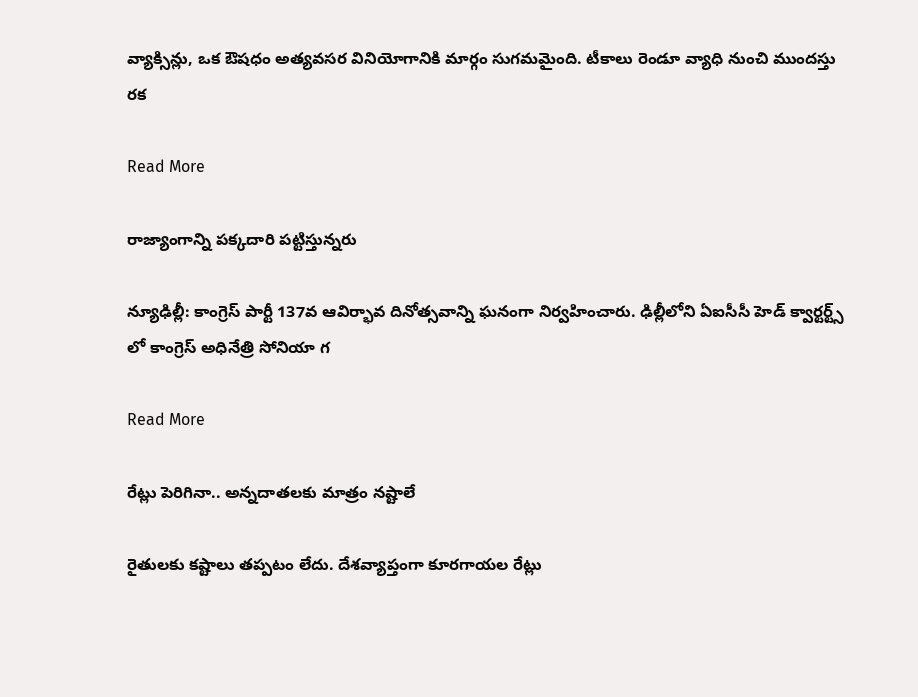వ్యాక్సిన్లు, ఒక ఔషధం అత్యవసర వినియోగానికి మార్గం సుగమమైంది. టీకాలు రెండూ వ్యాధి నుంచి ముందస్తు రక

Read More

రాజ్యాంగాన్ని పక్కదారి పట్టిస్తున్నరు

న్యూఢిల్లీ: కాంగ్రెస్ పార్టీ 137వ ఆవిర్భావ దినోత్సవాన్ని ఘనంగా నిర్వహించారు. ఢిల్లీలోని ఏఐసీసీ హెడ్ క్వార్టర్ట్స్ లో కాంగ్రెస్ అధినేత్రి సోనియా గ

Read More

రేట్లు పెరిగినా.. అన్నదాతలకు మాత్రం నష్టాలే

రైతులకు కష్టాలు తప్పటం లేదు. దేశవ్యాప్తంగా కూరగాయల రేట్లు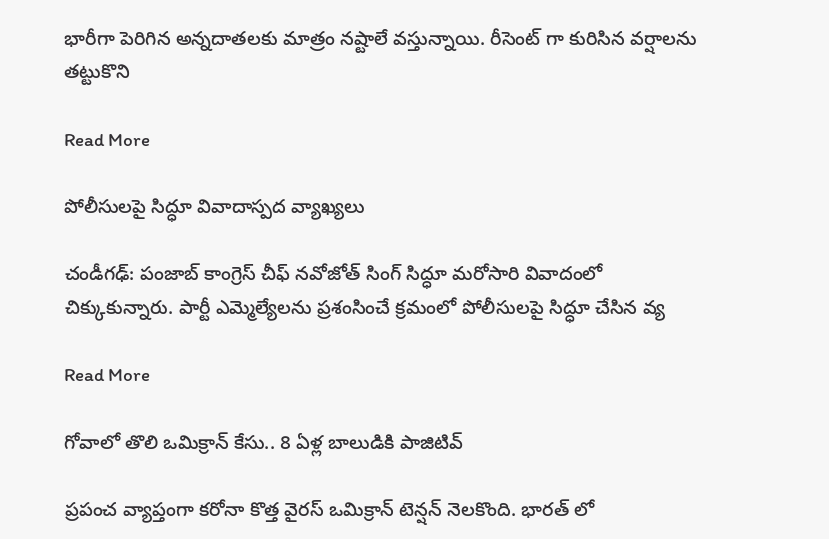భారీగా పెరిగిన అన్నదాతలకు మాత్రం నష్టాలే వస్తున్నాయి. రీసెంట్ గా కురిసిన వర్షాలను తట్టుకొని

Read More

పోలీసులపై సిద్ధూ వివాదాస్పద వ్యాఖ్యలు

చండీగఢ్: పంజాబ్ కాంగ్రెస్ చీఫ్ నవోజోత్ సింగ్ సిద్ధూ మరోసారి వివాదంలో చిక్కుకున్నారు. పార్టీ ఎమ్మెల్యేలను ప్రశంసించే క్రమంలో పోలీసులపై సిద్ధూ చేసిన వ్య

Read More

గోవాలో తొలి ఒమిక్రాన్ కేసు.. 8 ఏళ్ల బాలుడికి పాజిటివ్

ప్రపంచ వ్యాప్తంగా కరోనా కొత్త వైరస్ ఒమిక్రాన్ టెన్షన్ నెలకొంది. భారత్ లో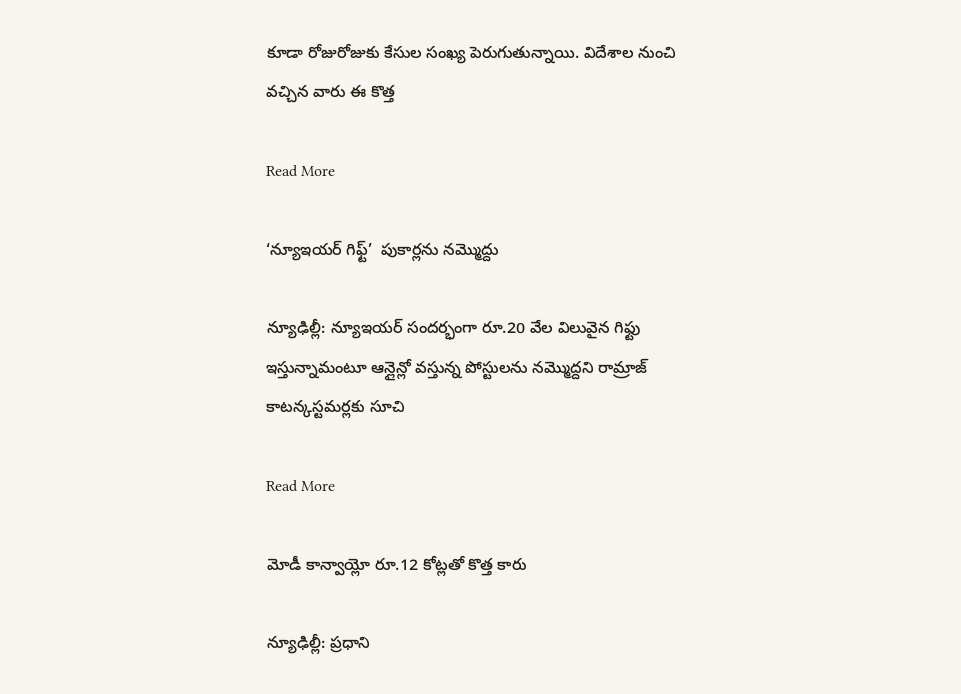కూడా రోజురోజుకు కేసుల సంఖ్య పెరుగుతున్నాయి. విదేశాల నుంచి వచ్చిన వారు ఈ కొత్త

Read More

‘న్యూఇయర్ గిఫ్ట్’  పుకార్లను నమ్మొద్దు

న్యూఢిల్లీ: న్యూఇయర్ సందర్భంగా రూ.20 వేల విలువైన గిఫ్టు ఇస్తున్నామంటూ ఆన్లైన్లో వస్తున్న పోస్టులను నమ్మొద్దని రామ్రాజ్ కాటన్కస్టమర్లకు సూచి

Read More

మోడీ కాన్వాయ్లో రూ.12 కోట్లతో కొత్త కారు

న్యూఢిల్లీ: ప్రధాని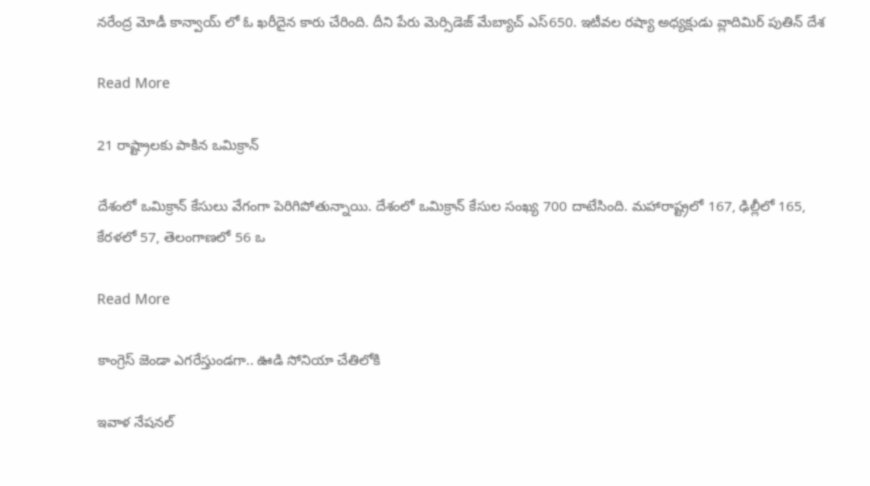నరేంద్ర మోడీ కాన్వాయ్ లో ఓ ఖరీదైన కారు చేరింది. దీని పేరు మెర్సిడెజ్ మేబ్యాచ్ ఎస్650. ఇటీవల రష్యా అధ్యక్షుడు వ్లాదిమిర్ పుతిన్ దేశ

Read More

21 రాష్ట్రాలకు పాకిన ఒమిక్రాన్

దేశంలో ఒమిక్రాన్ కేసులు వేగంగా పెరిగిపోతున్నాయి. దేశంలో ఒమిక్రాన్ కేసుల సంఖ్య 700 దాటేసింది. మహారాష్ట్రలో 167, ఢిల్లీలో 165, కేరళలో 57, తెలంగాణలో 56 ఒ

Read More

కాంగ్రెస్ జెండా ఎగరేస్తుండగా.. ఊడి సోనియా చేతిలోకి

ఇవాళ నేషనల్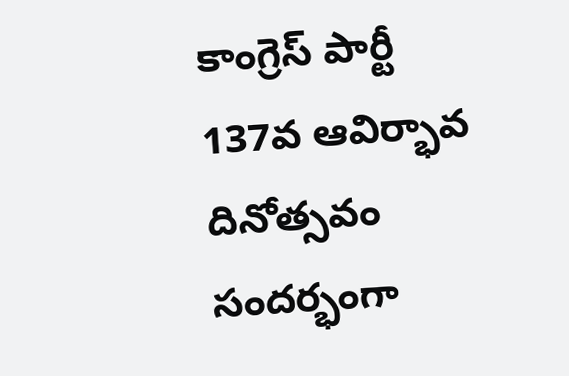కాంగ్రెస్ పార్టీ 137వ ఆవిర్భావ దినోత్సవం సందర్భంగా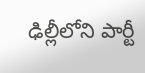ఢిల్లీలోని పార్టీ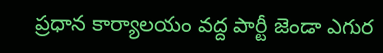ప్రధాన కార్యాలయం వద్ద పార్టీ జెండా ఎగుర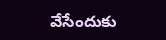వేసేందుకు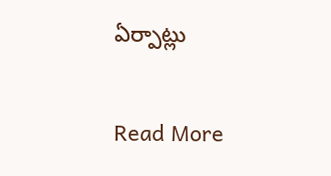ఏర్పాట్లు

Read More